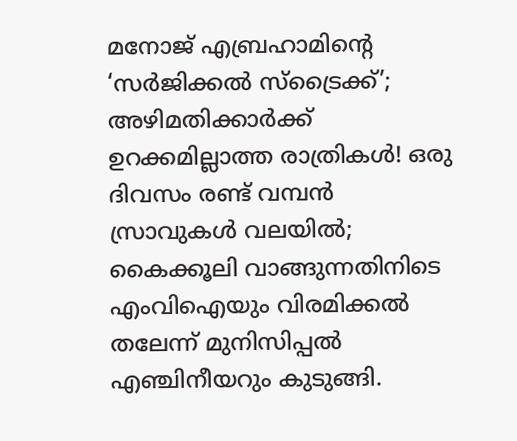മനോജ് എബ്രഹാമിന്റെ ‘സര്‍ജിക്കല്‍ സ്‌ട്രൈക്ക്’; അഴിമതിക്കാര്‍ക്ക് ഉറക്കമില്ലാത്ത രാത്രികള്‍! ഒരു ദിവസം രണ്ട് വമ്പന്‍ സ്രാവുകള്‍ വലയില്‍; കൈക്കൂലി വാങ്ങുന്നതിനിടെ എംവിഐയും വിരമിക്കല്‍ തലേന്ന് മുനിസിപ്പല്‍ എഞ്ചിനീയറും കുടുങ്ങി.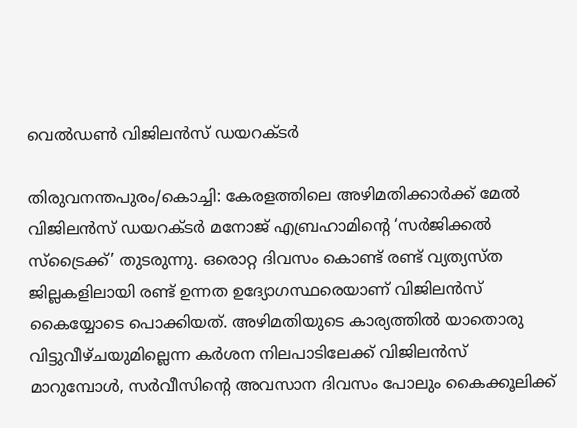വെല്‍ഡണ്‍ വിജിലന്‍സ് ഡയറക്ടര്‍

തിരുവനന്തപുരം/കൊച്ചി: കേരളത്തിലെ അഴിമതിക്കാര്‍ക്ക് മേല്‍ വിജിലന്‍സ് ഡയറക്ടര്‍ മനോജ് എബ്രഹാമിന്റെ ‘സര്‍ജിക്കല്‍ സ്‌ട്രൈക്ക്’ തുടരുന്നു. ഒരൊറ്റ ദിവസം കൊണ്ട് രണ്ട് വ്യത്യസ്ത ജില്ലകളിലായി രണ്ട് ഉന്നത ഉദ്യോഗസ്ഥരെയാണ് വിജിലന്‍സ് കൈയ്യോടെ പൊക്കിയത്. അഴിമതിയുടെ കാര്യത്തില്‍ യാതൊരു വിട്ടുവീഴ്ചയുമില്ലെന്ന കര്‍ശന നിലപാടിലേക്ക് വിജിലന്‍സ് മാറുമ്പോള്‍, സര്‍വീസിന്റെ അവസാന ദിവസം പോലും കൈക്കൂലിക്ക്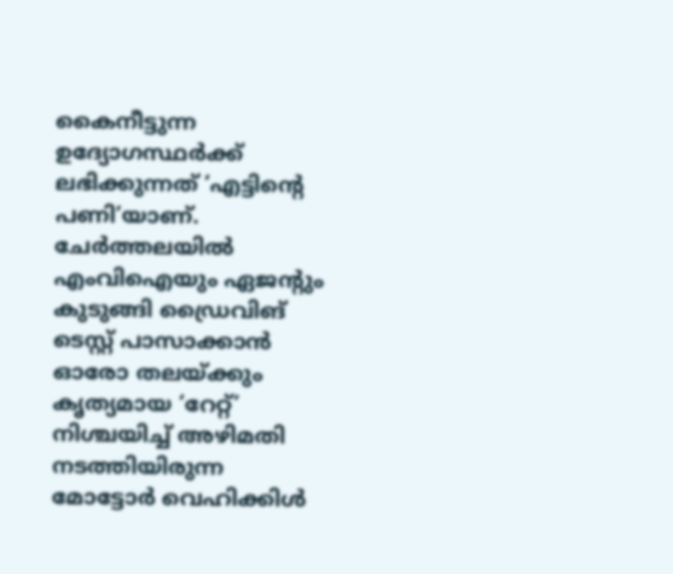കൈനീട്ടുന്ന ഉദ്യോഗസ്ഥര്‍ക്ക് ലഭിക്കുന്നത് ‘എട്ടിന്റെ പണി’യാണ്.
ചേര്‍ത്തലയില്‍ എംവിഐയും ഏജന്റും കുടുങ്ങി ഡ്രൈവിങ് ടെസ്റ്റ് പാസാക്കാന്‍ ഓരോ തലയ്ക്കും കൃത്യമായ ‘റേറ്റ്’ നിശ്ചയിച്ച് അഴിമതി നടത്തിയിരുന്ന മോട്ടോര്‍ വെഹിക്കിള്‍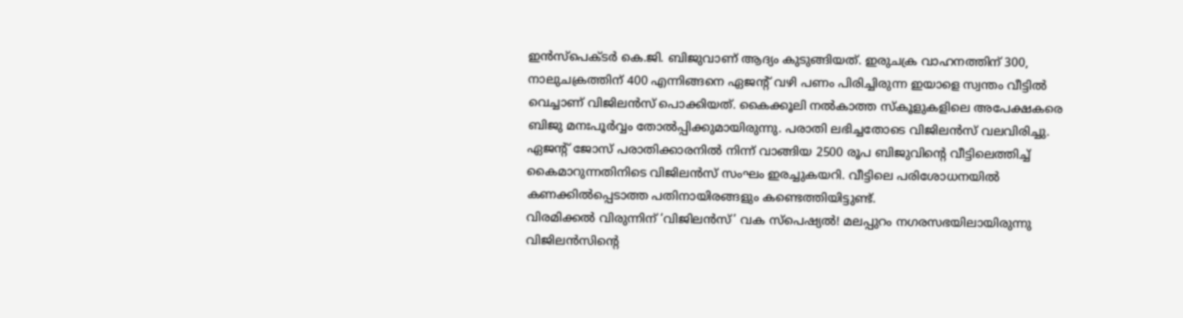ഇന്‍സ്പെക്ടര്‍ കെ.ജി. ബിജുവാണ് ആദ്യം കുടുങ്ങിയത്. ഇരുചക്ര വാഹനത്തിന് 300, നാലുചക്രത്തിന് 400 എന്നിങ്ങനെ ഏജന്റ് വഴി പണം പിരിച്ചിരുന്ന ഇയാളെ സ്വന്തം വീട്ടില്‍ വെച്ചാണ് വിജിലന്‍സ് പൊക്കിയത്. കൈക്കൂലി നല്‍കാത്ത സ്‌കൂളുകളിലെ അപേക്ഷകരെ ബിജു മനഃപൂര്‍വ്വം തോല്‍പ്പിക്കുമായിരുന്നു. പരാതി ലഭിച്ചതോടെ വിജിലന്‍സ് വലവിരിച്ചു. ഏജന്റ് ജോസ് പരാതിക്കാരനില്‍ നിന്ന് വാങ്ങിയ 2500 രൂപ ബിജുവിന്റെ വീട്ടിലെത്തിച്ച് കൈമാറുന്നതിനിടെ വിജിലന്‍സ് സംഘം ഇരച്ചുകയറി. വീട്ടിലെ പരിശോധനയില്‍ കണക്കില്‍പ്പെടാത്ത പതിനായിരങ്ങളും കണ്ടെത്തിയിട്ടുണ്ട്.
വിരമിക്കല്‍ വിരുന്നിന് ‘വിജിലന്‍സ്’ വക സ്‌പെഷ്യല്‍! മലപ്പുറം നഗരസഭയിലായിരുന്നു വിജിലന്‍സിന്റെ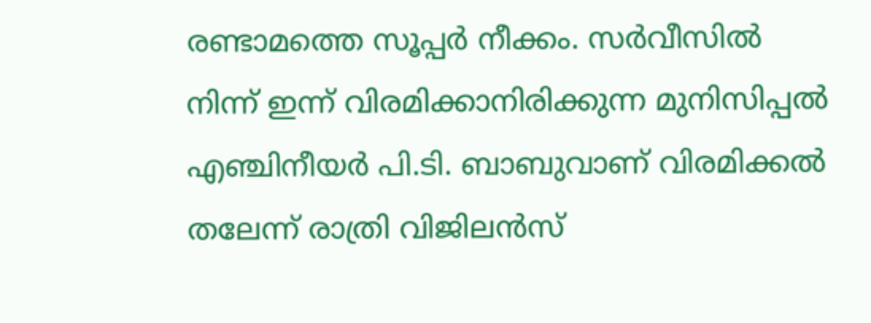രണ്ടാമത്തെ സൂപ്പര്‍ നീക്കം. സര്‍വീസില്‍ നിന്ന് ഇന്ന് വിരമിക്കാനിരിക്കുന്ന മുനിസിപ്പല്‍ എഞ്ചിനീയര്‍ പി.ടി. ബാബുവാണ് വിരമിക്കല്‍ തലേന്ന് രാത്രി വിജിലന്‍സ്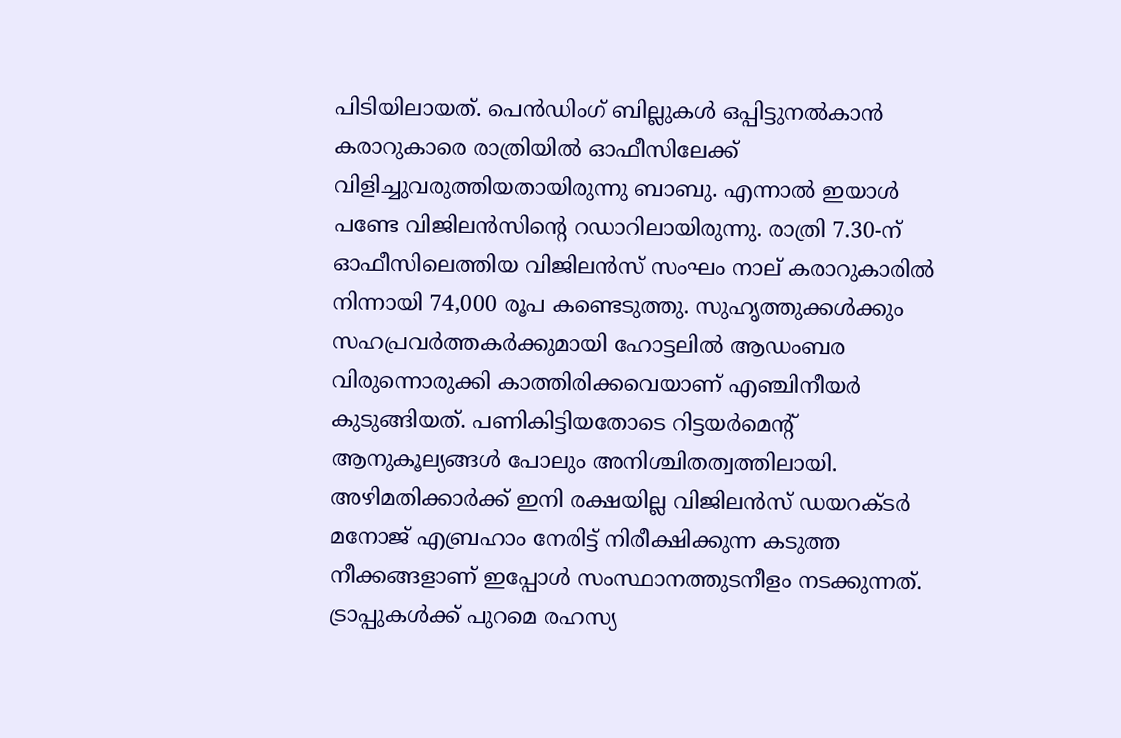പിടിയിലായത്. പെന്‍ഡിംഗ് ബില്ലുകള്‍ ഒപ്പിട്ടുനല്‍കാന്‍ കരാറുകാരെ രാത്രിയില്‍ ഓഫീസിലേക്ക് വിളിച്ചുവരുത്തിയതായിരുന്നു ബാബു. എന്നാല്‍ ഇയാള്‍ പണ്ടേ വിജിലന്‍സിന്റെ റഡാറിലായിരുന്നു. രാത്രി 7.30-ന് ഓഫീസിലെത്തിയ വിജിലന്‍സ് സംഘം നാല് കരാറുകാരില്‍ നിന്നായി 74,000 രൂപ കണ്ടെടുത്തു. സുഹൃത്തുക്കള്‍ക്കും സഹപ്രവര്‍ത്തകര്‍ക്കുമായി ഹോട്ടലില്‍ ആഡംബര വിരുന്നൊരുക്കി കാത്തിരിക്കവെയാണ് എഞ്ചിനീയര്‍ കുടുങ്ങിയത്. പണികിട്ടിയതോടെ റിട്ടയര്‍മെന്റ് ആനുകൂല്യങ്ങള്‍ പോലും അനിശ്ചിതത്വത്തിലായി.
അഴിമതിക്കാര്‍ക്ക് ഇനി രക്ഷയില്ല വിജിലന്‍സ് ഡയറക്ടര്‍ മനോജ് എബ്രഹാം നേരിട്ട് നിരീക്ഷിക്കുന്ന കടുത്ത നീക്കങ്ങളാണ് ഇപ്പോള്‍ സംസ്ഥാനത്തുടനീളം നടക്കുന്നത്. ട്രാപ്പുകള്‍ക്ക് പുറമെ രഹസ്യ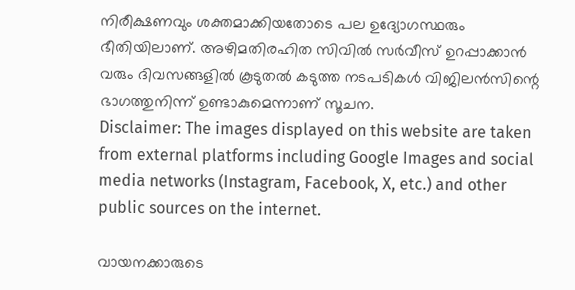നിരീക്ഷണവും ശക്തമാക്കിയതോടെ പല ഉദ്യോഗസ്ഥരും ഭീതിയിലാണ്. അഴിമതിരഹിത സിവില്‍ സര്‍വീസ് ഉറപ്പാക്കാന്‍ വരും ദിവസങ്ങളില്‍ കൂടുതല്‍ കടുത്ത നടപടികള്‍ വിജിലന്‍സിന്റെ ഭാഗത്തുനിന്ന് ഉണ്ടാകുമെന്നാണ് സൂചന.
Disclaimer: The images displayed on this website are taken from external platforms including Google Images and social media networks (Instagram, Facebook, X, etc.) and other public sources on the internet.

വായനക്കാരുടെ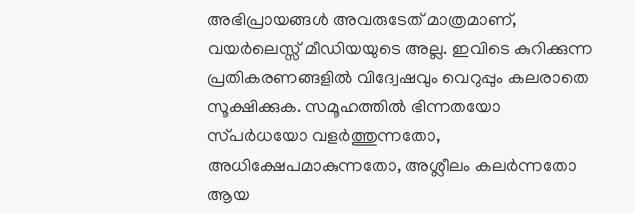അഭിപ്രായങ്ങള്‍ അവരുടേത് മാത്രമാണ്, വയർലെസ്സ് മീഡിയയുടെ അല്ല. ഇവിടെ കുറിക്കുന്ന പ്രതികരണങ്ങളിൽ വിദ്വേഷവും വെറുപ്പും കലരാതെ സൂക്ഷിക്കുക. സമൂഹത്തിൽ ഭിന്നതയോ സ്‌പർധയോ വളർത്തുന്നതോ, അധിക്ഷേപമാകുന്നതോ, അശ്ലീലം കലർന്നതോ ആയ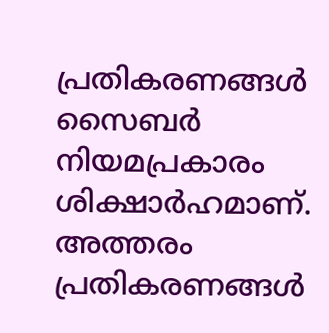പ്രതികരണങ്ങൾ സൈബർ നിയമപ്രകാരം ശിക്ഷാർഹമാണ്. അത്തരം പ്രതികരണങ്ങൾ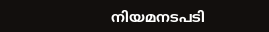നിയമനടപടി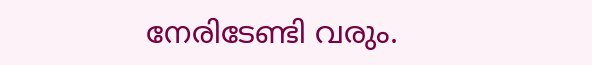നേരിടേണ്ടി വരും.